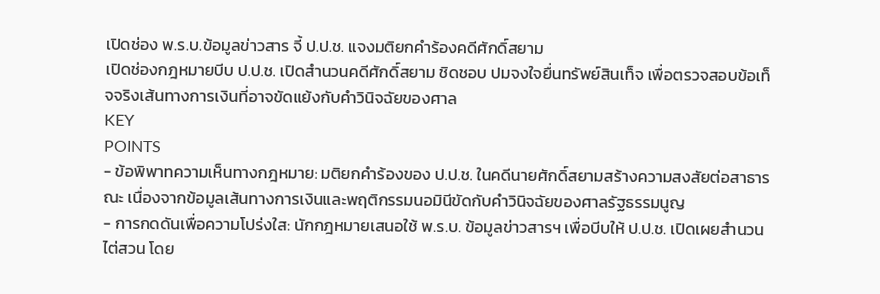เปิดช่อง พ.ร.บ.ข้อมูลข่าวสาร จี้ ป.ป.ช. แจงมติยกคำร้องคดีศักดิ์สยาม
เปิดช่องกฎหมายบีบ ป.ป.ช. เปิดสำนวนคดีศักดิ์สยาม ชิดชอบ ปมจงใจยื่นทรัพย์สินเท็จ เพื่อตรวจสอบข้อเท็จจริงเส้นทางการเงินที่อาจขัดแย้งกับคำวินิจฉัยของศาล
KEY
POINTS
- ข้อพิพาทความเห็นทางกฎหมาย: มติยกคำร้องของ ป.ป.ช. ในคดีนายศักดิ์สยามสร้างความสงสัยต่อสาธารณะ เนื่องจากข้อมูลเส้นทางการเงินและพฤติกรรมนอมินีขัดกับคำวินิจฉัยของศาลรัฐธรรมนูญ
- การกดดันเพื่อความโปร่งใส: นักกฎหมายเสนอใช้ พ.ร.บ. ข้อมูลข่าวสารฯ เพื่อบีบให้ ป.ป.ช. เปิดเผยสำนวนไต่สวน โดย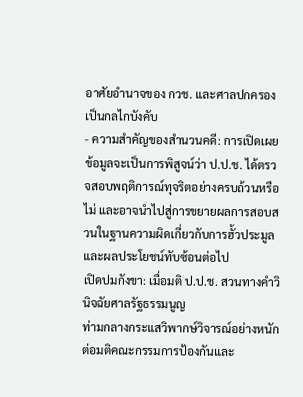อาศัยอำนาจของ กวช. และศาลปกครองเป็นกลไกบังคับ
- ความสำคัญของสำนวนคดี: การเปิดเผยข้อมูลจะเป็นการพิสูจน์ว่า ป.ป.ช. ได้ตรวจสอบพฤติการณ์ทุจริตอย่างครบถ้วนหรือไม่ และอาจนำไปสู่การขยายผลการสอบสวนในฐานความผิดเกี่ยวกับการฮั้วประมูลและผลประโยชน์ทับซ้อนต่อไป
เปิดปมกังขา: เมื่อมติ ป.ป.ช. สวนทางคำวินิจฉัยศาลรัฐธรรมนูญ
ท่ามกลางกระแสวิพากษ์วิจารณ์อย่างหนักต่อมติคณะกรรมการป้องกันและ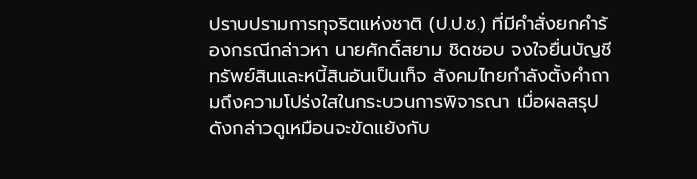ปราบปรามการทุจริตแห่งชาติ (ป.ป.ช.) ที่มีคำสั่งยกคำร้องกรณีกล่าวหา นายศักดิ์สยาม ชิดชอบ จงใจยื่นบัญชีทรัพย์สินและหนี้สินอันเป็นเท็จ สังคมไทยกำลังตั้งคำถามถึงความโปร่งใสในกระบวนการพิจารณา เมื่อผลสรุปดังกล่าวดูเหมือนจะขัดแย้งกับ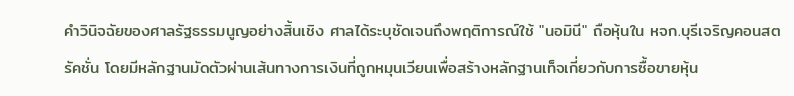คำวินิจฉัยของศาลรัฐธรรมนูญอย่างสิ้นเชิง ศาลได้ระบุชัดเจนถึงพฤติการณ์ใช้ "นอมินี" ถือหุ้นใน หจก.บุรีเจริญคอนสตรัคชั่น โดยมีหลักฐานมัดตัวผ่านเส้นทางการเงินที่ถูกหมุนเวียนเพื่อสร้างหลักฐานเท็จเกี่ยวกับการซื้อขายหุ้น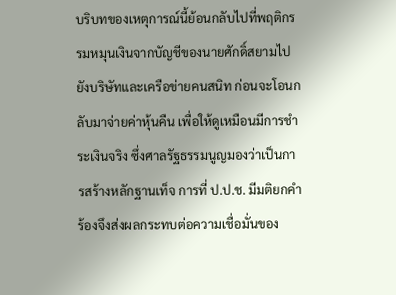บริบทของเหตุการณ์นี้ย้อนกลับไปที่พฤติกรรมหมุนเงินจากบัญชีของนายศักดิ์สยามไปยังบริษัทและเครือข่ายคนสนิท ก่อนจะโอนกลับมาจ่ายค่าหุ้นคืน เพื่อให้ดูเหมือนมีการชำระเงินจริง ซึ่งศาลรัฐธรรมนูญมองว่าเป็นการสร้างหลักฐานเท็จ การที่ ป.ป.ช. มีมติยกคำร้องจึงส่งผลกระทบต่อความเชื่อมั่นของ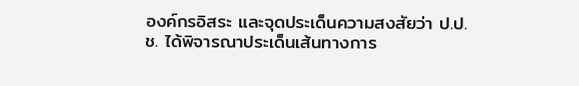องค์กรอิสระ และจุดประเด็นความสงสัยว่า ป.ป.ช. ได้พิจารณาประเด็นเส้นทางการ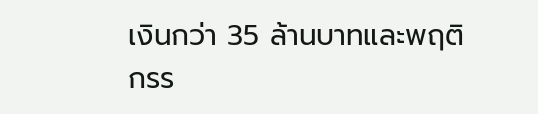เงินกว่า 35 ล้านบาทและพฤติกรร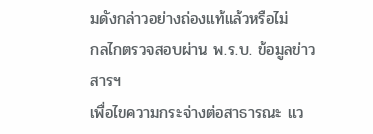มดังกล่าวอย่างถ่องแท้แล้วหรือไม่
กลไกตรวจสอบผ่าน พ.ร.บ. ข้อมูลข่าวสารฯ
เพื่อไขความกระจ่างต่อสาธารณะ แว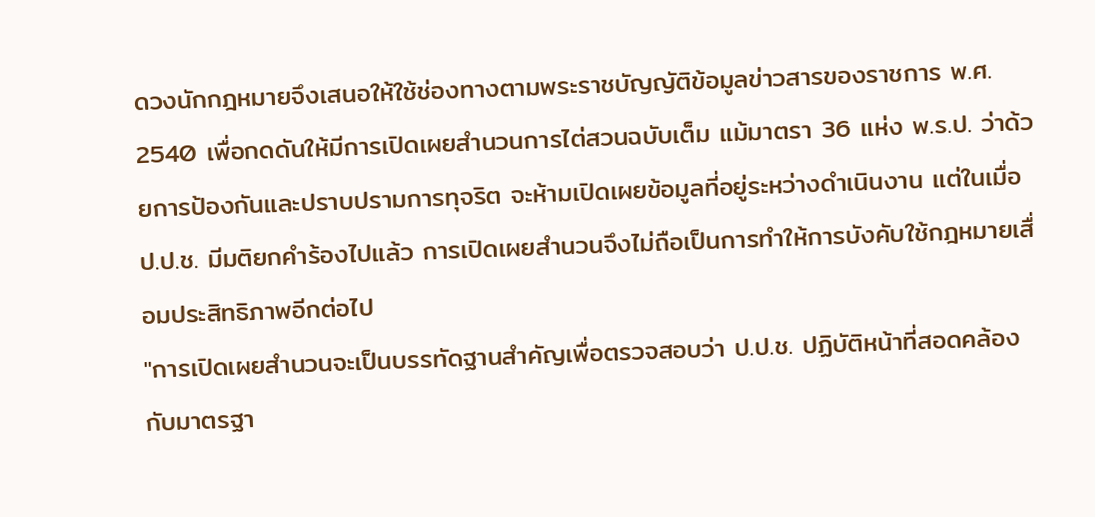ดวงนักกฎหมายจึงเสนอให้ใช้ช่องทางตามพระราชบัญญัติข้อมูลข่าวสารของราชการ พ.ศ. 2540 เพื่อกดดันให้มีการเปิดเผยสำนวนการไต่สวนฉบับเต็ม แม้มาตรา 36 แห่ง พ.ร.ป. ว่าด้วยการป้องกันและปราบปรามการทุจริต จะห้ามเปิดเผยข้อมูลที่อยู่ระหว่างดำเนินงาน แต่ในเมื่อ ป.ป.ช. มีมติยกคำร้องไปแล้ว การเปิดเผยสำนวนจึงไม่ถือเป็นการทำให้การบังคับใช้กฎหมายเสื่อมประสิทธิภาพอีกต่อไป
"การเปิดเผยสำนวนจะเป็นบรรทัดฐานสำคัญเพื่อตรวจสอบว่า ป.ป.ช. ปฏิบัติหน้าที่สอดคล้องกับมาตรฐา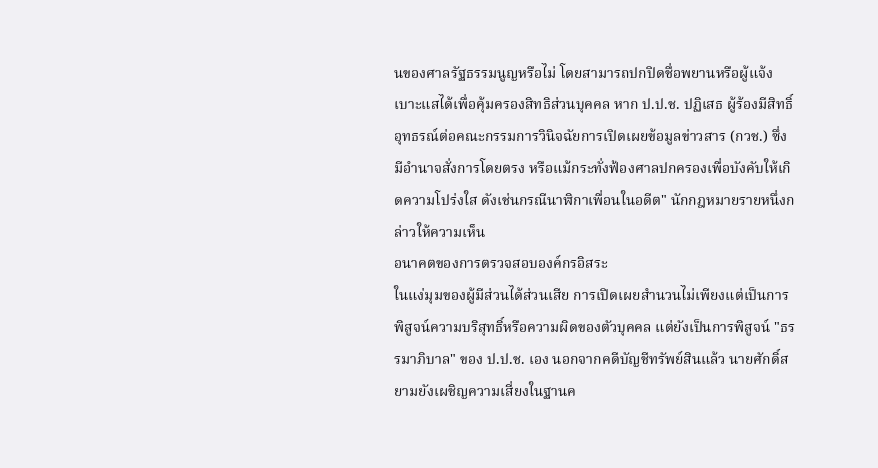นของศาลรัฐธรรมนูญหรือไม่ โดยสามารถปกปิดชื่อพยานหรือผู้แจ้งเบาะแสได้เพื่อคุ้มครองสิทธิส่วนบุคคล หาก ป.ป.ช. ปฏิเสธ ผู้ร้องมีสิทธิ์อุทธรณ์ต่อคณะกรรมการวินิจฉัยการเปิดเผยข้อมูลข่าวสาร (กวช.) ซึ่งมีอำนาจสั่งการโดยตรง หรือแม้กระทั่งฟ้องศาลปกครองเพื่อบังคับให้เกิดความโปร่งใส ดังเช่นกรณีนาฬิกาเพื่อนในอดีต" นักกฎหมายรายหนึ่งกล่าวให้ความเห็น
อนาคตของการตรวจสอบองค์กรอิสระ
ในแง่มุมของผู้มีส่วนได้ส่วนเสีย การเปิดเผยสำนวนไม่เพียงแต่เป็นการพิสูจน์ความบริสุทธิ์หรือความผิดของตัวบุคคล แต่ยังเป็นการพิสูจน์ "ธรรมาภิบาล" ของ ป.ป.ช. เอง นอกจากคดีบัญชีทรัพย์สินแล้ว นายศักดิ์สยามยังเผชิญความเสี่ยงในฐานค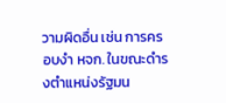วามผิดอื่น เช่น การครอบงำ หจก. ในขณะดำรงตำแหน่งรัฐมน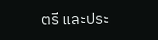ตรี และประ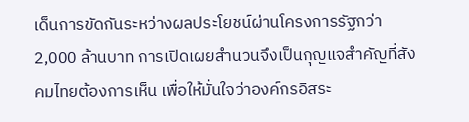เด็นการขัดกันระหว่างผลประโยชน์ผ่านโครงการรัฐกว่า 2,000 ล้านบาท การเปิดเผยสำนวนจึงเป็นกุญแจสำคัญที่สังคมไทยต้องการเห็น เพื่อให้มั่นใจว่าองค์กรอิสระ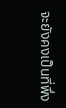จะยังคงเป็นที่พึ่ง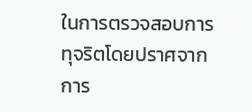ในการตรวจสอบการทุจริตโดยปราศจากการ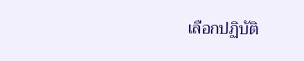เลือกปฏิบัติ